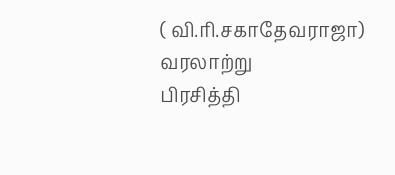( வி.ரி.சகாதேவராஜா)
வரலாற்று
பிரசித்தி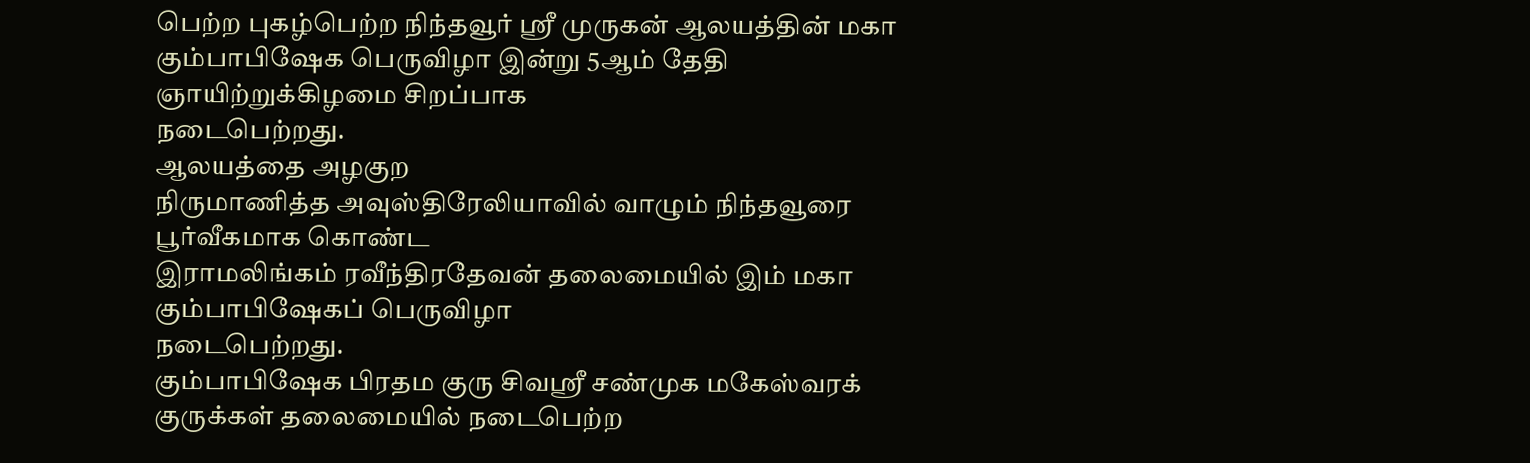பெற்ற புகழ்பெற்ற நிந்தவூர் ஸ்ரீ முருகன் ஆலயத்தின் மகா
கும்பாபிஷேக பெருவிழா இன்று 5ஆம் தேதி ஞாயிற்றுக்கிழமை சிறப்பாக
நடைபெற்றது.
ஆலயத்தை அழகுற
நிருமாணித்த அவுஸ்திரேலியாவில் வாழும் நிந்தவூரை பூர்வீகமாக கொண்ட
இராமலிங்கம் ரவீந்திரதேவன் தலைமையில் இம் மகா கும்பாபிஷேகப் பெருவிழா
நடைபெற்றது.
கும்பாபிஷேக பிரதம குரு சிவஸ்ரீ சண்முக மகேஸ்வரக் குருக்கள் தலைமையில் நடைபெற்ற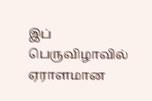இப் பெருவிழாவில் ஏராளமான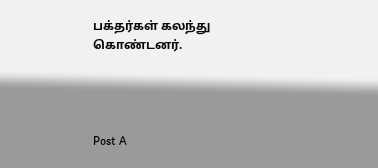பக்தர்கள் கலந்து கொண்டனர்.




Post A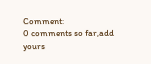Comment:
0 comments so far,add yours